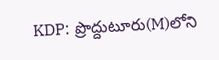KDP: ప్రొద్దుటూరు(M)లోని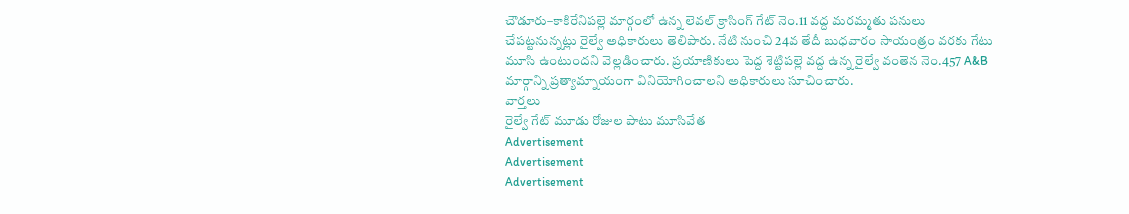చౌడూరు–కాకిరేనిపల్లె మార్గంలో ఉన్న లెవల్ క్రాసింగ్ గేట్ నెం.11 వద్ద మరమ్మతు పనులు చేపట్టనున్నట్లు రైల్వే అధికారులు తెలిపారు. నేటి నుంచి 24వ తేదీ బుధవారం సాయంత్రం వరకు గేటు మూసి ఉంటుందని వెల్లడించారు. ప్రయాణికులు పెద్ద శెట్టిపల్లె వద్ద ఉన్న రైల్వే వంతెన నెం.457 A&B మార్గాన్ని ప్రత్యామ్నాయంగా వినియోగించాలని అధికారులు సూచించారు.
వార్తలు
రైల్వే గేట్ మూడు రోజుల పాటు మూసివేత
Advertisement
Advertisement
Advertisement